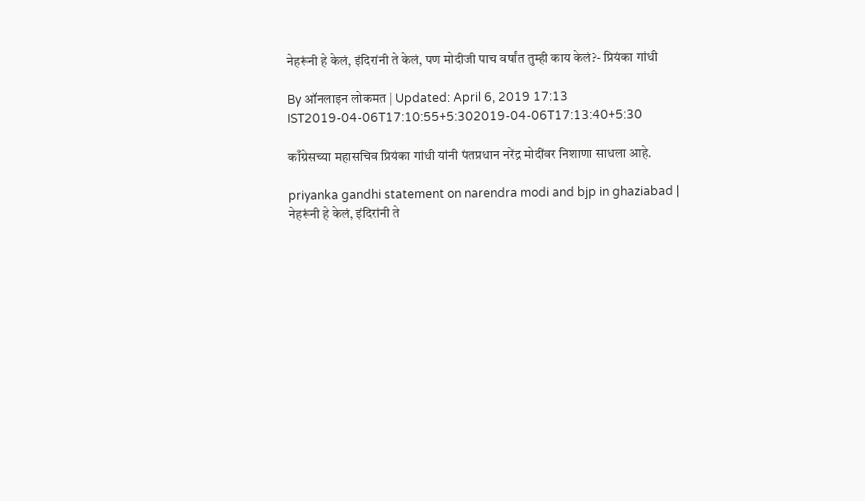नेहरूंनी हे केलं, इंदिरांनी ते केलं, पण मोदीजी पाच वर्षांत तुम्ही काय केलं?- प्रियंका गांधी

By ऑनलाइन लोकमत | Updated: April 6, 2019 17:13 IST2019-04-06T17:10:55+5:302019-04-06T17:13:40+5:30

काँग्रेसच्या महासचिव प्रियंका गांधी यांनी पंतप्रधान नरेंद्र मोदींवर निशाणा साधला आहे.

priyanka gandhi statement on narendra modi and bjp in ghaziabad | नेहरूंनी हे केलं, इंदिरांनी ते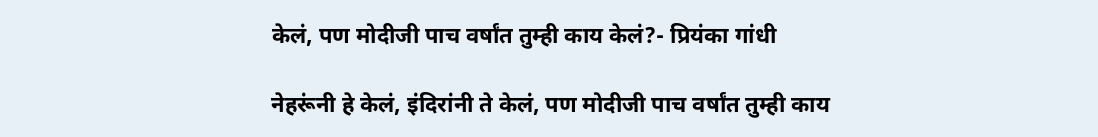केलं, पण मोदीजी पाच वर्षांत तुम्ही काय केलं?- प्रियंका गांधी

नेहरूंनी हे केलं, इंदिरांनी ते केलं, पण मोदीजी पाच वर्षांत तुम्ही काय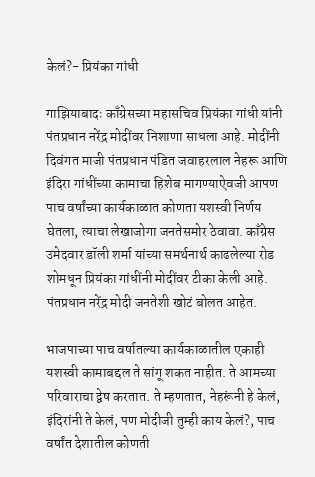केलं?- प्रियंका गांधी

गाझियाबादः काँग्रेसच्या महासचिव प्रियंका गांधी यांनी पंतप्रधान नरेंद्र मोदींवर निशाणा साधला आहे. मोदींनी दिवंगत माजी पंतप्रधान पंडित जवाहरलाल नेहरू आणि इंदिरा गांधींच्या कामाचा हिशेब मागण्याऐवजी आपण पाच वर्षांच्या कार्यकाळात कोणता यशस्वी निर्णय घेतला, त्याचा लेखाजोगा जनतेसमोर ठेवावा. काँग्रेस उमेदवार डॉली शर्मा यांच्या समर्थनार्थ काढलेल्या रोड शोमधून प्रियंका गांधींनी मोदींवर टीका केली आहे. पंतप्रधान नरेंद्र मोदी जनतेशी खोटं बोलत आहेत.

भाजपाच्या पाच वर्षातल्या कार्यकाळातील एकाही यशस्वी कामाबद्दल ते सांगू शकत नाहीत. ते आमच्या परिवाराचा द्वेष करतात. ते म्हणतात, नेहरूंनी हे केलं, इंदिरांनी ते केलं, पण मोदीजी तुम्ही काय केलं?, पाच वर्षांत देशातील कोणती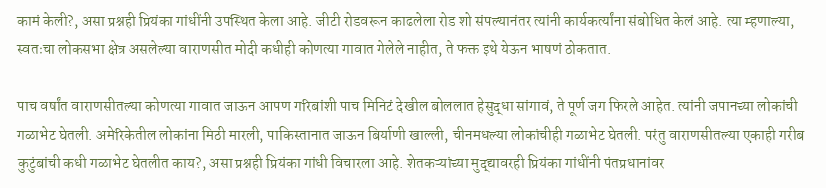कामं केली?, असा प्रश्नही प्रियंका गांधींनी उपस्थित केला आहे. जीटी रोडवरून काढलेला रोड शो संपल्यानंतर त्यांनी कार्यकर्त्यांना संबोधित केलं आहे. त्या म्हणाल्या, स्वतःचा लोकसभा क्षेत्र असलेल्या वाराणसीत मोदी कधीही कोणत्या गावात गेलेले नाहीत, ते फक्त इथे येऊन भाषणं ठोकतात.

पाच वर्षांत वाराणसीतल्या कोणत्या गावात जाऊन आपण गरिबांशी पाच मिनिटं देखील बोललात हेसुद्धा सांगावं, ते पूर्ण जग फिरले आहेत. त्यांनी जपानच्या लोकांची गळाभेट घेतली. अमेरिकेतील लोकांना मिठी मारली, पाकिस्तानात जाऊन बिर्याणी खाल्ली, चीनमधल्या लोकांचीही गळाभेट घेतली. परंतु वाराणसीतल्या एकाही गरीब कुटुंबांची कधी गळाभेट घेतलीत काय?, असा प्रश्नही प्रियंका गांधी विचारला आहे. शेतकऱ्यांच्या मुद्द्यावरही प्रियंका गांधींनी पंतप्रधानांवर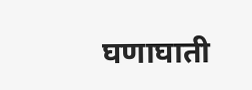घणाघाती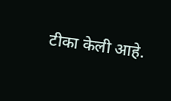टीका केली आहे.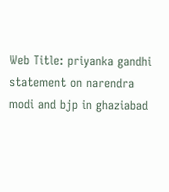Web Title: priyanka gandhi statement on narendra modi and bjp in ghaziabad